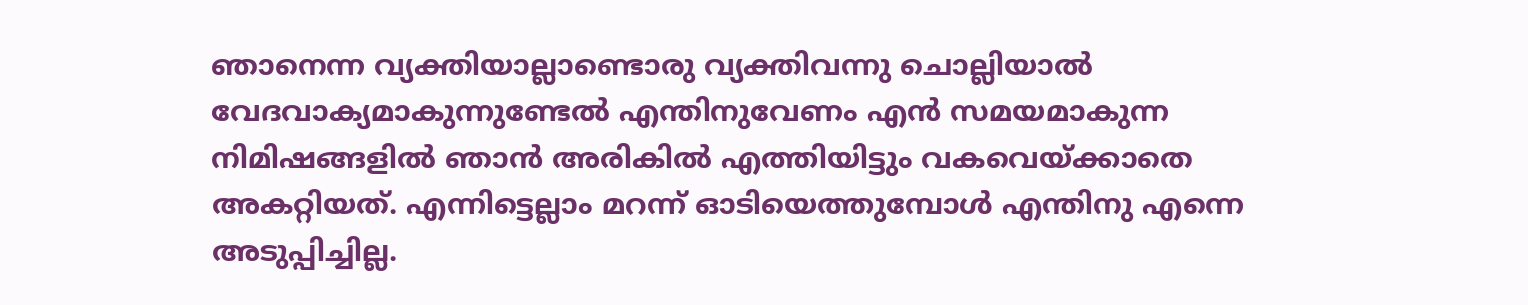ഞാനെന്ന വ്യക്തിയാല്ലാണ്ടൊരു വ്യക്തിവന്നു ചൊല്ലിയാൽ വേദവാക്യമാകുന്നുണ്ടേൽ എന്തിനുവേണം എൻ സമയമാകുന്ന നിമിഷങ്ങളിൽ ഞാൻ അരികിൽ എത്തിയിട്ടും വകവെയ്ക്കാതെ അകറ്റിയത്. എന്നിട്ടെല്ലാം മറന്ന് ഓടിയെത്തുമ്പോൾ എന്തിനു എന്നെ അടുപ്പിച്ചില്ല.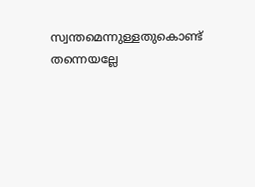സ്വന്തമെന്നുള്ളതുകൊണ്ട് തന്നെയല്ലേ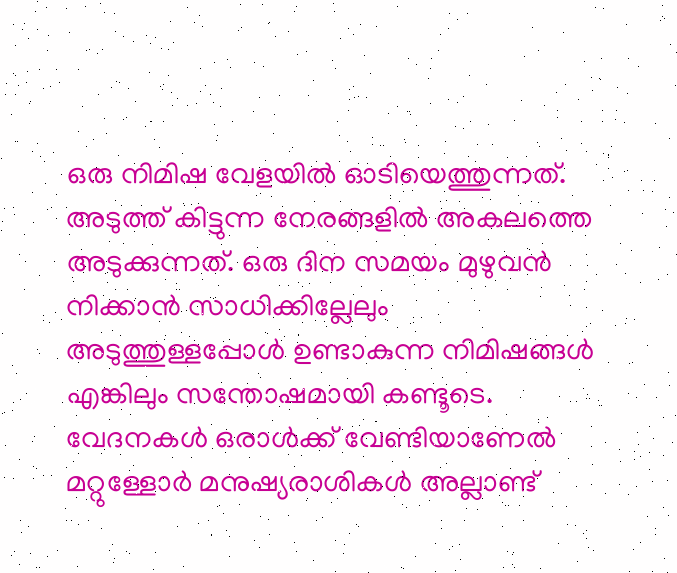ഒരു നിമിഷ വേളയിൽ ഓടിയെത്തുന്നത്. അടുത്ത് കിട്ടുന്ന നേരങ്ങളിൽ അകലത്തെ അടുക്കുന്നത്. ഒരു ദിന സമയം മുഴുവൻ നിക്കാൻ സാധിക്കില്ലേലും അടുത്തുള്ളപ്പോൾ ഉണ്ടാകുന്ന നിമിഷങ്ങൾ എങ്കിലും സന്തോഷമായി കണ്ടൂടെ. വേദനകൾ ഒരാൾക്ക് വേണ്ടിയാണേൽ മറ്റുള്ളോർ മനുഷ്യരാശികൾ അല്ലാണ്ട്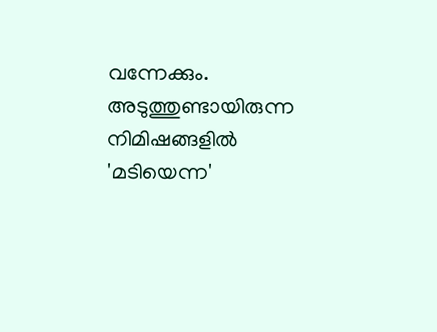വന്നേക്കും.
അടുത്തുണ്ടായിരുന്ന നിമിഷങ്ങളിൽ 'മടിയെന്ന'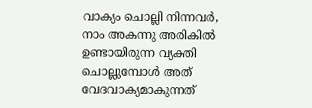വാക്യം ചൊല്ലി നിന്നവർ, നാം അകന്നു അരികിൽ ഉണ്ടായിരുന്ന വ്യക്തി ചൊല്ലുമ്പോൾ അത് വേദവാക്യമാകുന്നത്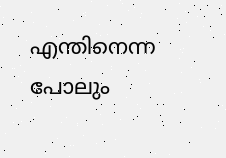എന്തിനെന്ന പോലും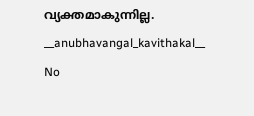വ്യക്തമാകുന്നില്ല.
__anubhavangal_kavithakal__
No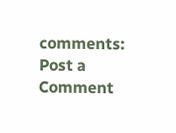comments:
Post a Comment